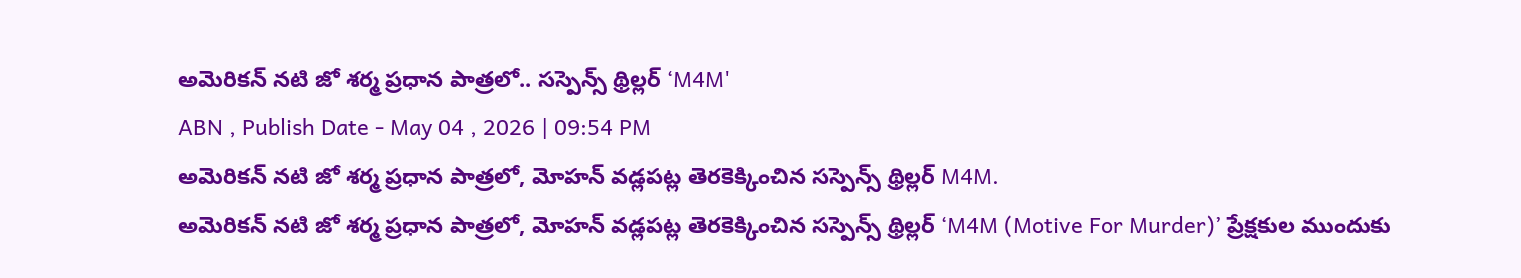అమెరికన్ నటి జో శర్మ ప్రధాన పాత్రలో.. సస్పెన్స్ థ్రిల్లర్ ‘M4M'
ABN , Publish Date - May 04 , 2026 | 09:54 PM
అమెరికన్ నటి జో శర్మ ప్రధాన పాత్రలో, మోహన్ వడ్లపట్ల తెరకెక్కించిన సస్పెన్స్ థ్రిల్లర్ M4M.
అమెరికన్ నటి జో శర్మ ప్రధాన పాత్రలో, మోహన్ వడ్లపట్ల తెరకెక్కించిన సస్పెన్స్ థ్రిల్లర్ ‘M4M (Motive For Murder)’ ప్రేక్షకుల ముందుకు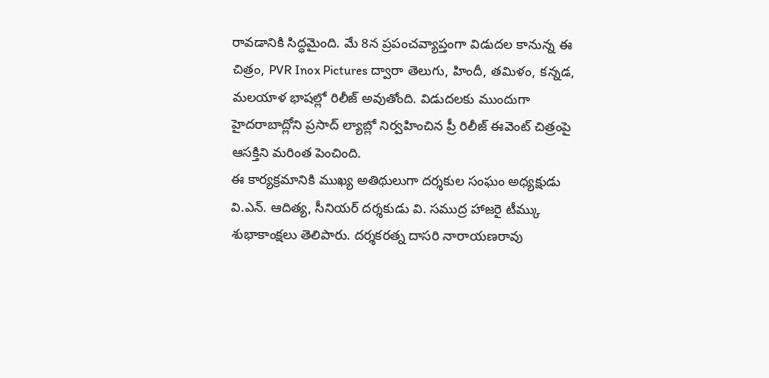రావడానికి సిద్ధమైంది. మే 8న ప్రపంచవ్యాప్తంగా విడుదల కానున్న ఈ చిత్రం, PVR Inox Pictures ద్వారా తెలుగు, హిందీ, తమిళం, కన్నడ, మలయాళ భాషల్లో రిలీజ్ అవుతోంది. విడుదలకు ముందుగా హైదరాబాద్లోని ప్రసాద్ ల్యాబ్లో నిర్వహించిన ప్రీ రిలీజ్ ఈవెంట్ చిత్రంపై ఆసక్తిని మరింత పెంచింది.
ఈ కార్యక్రమానికి ముఖ్య అతిథులుగా దర్శకుల సంఘం అధ్యక్షుడు వి.ఎన్. ఆదిత్య, సీనియర్ దర్శకుడు వి. సముద్ర హాజరై టీమ్కు శుభాకాంక్షలు తెలిపారు. దర్శకరత్న దాసరి నారాయణరావు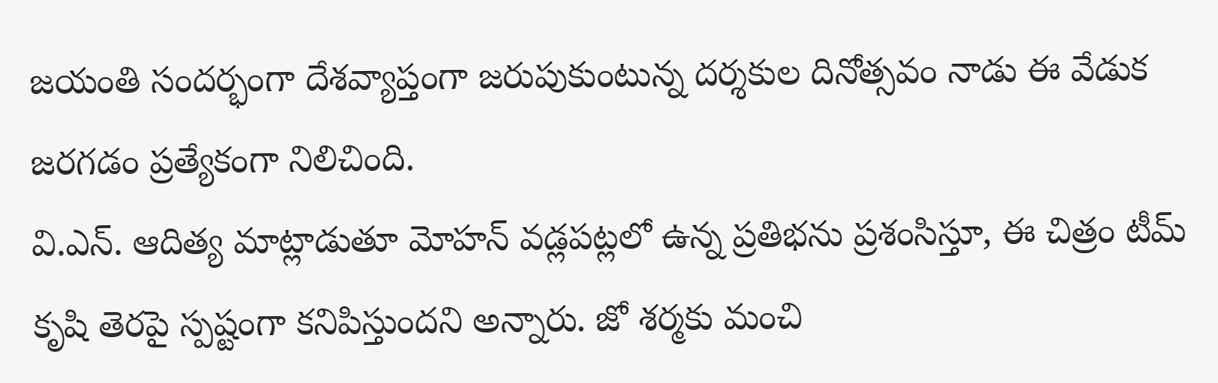జయంతి సందర్భంగా దేశవ్యాప్తంగా జరుపుకుంటున్న దర్శకుల దినోత్సవం నాడు ఈ వేడుక జరగడం ప్రత్యేకంగా నిలిచింది.
వి.ఎన్. ఆదిత్య మాట్లాడుతూ మోహన్ వడ్లపట్లలో ఉన్న ప్రతిభను ప్రశంసిస్తూ, ఈ చిత్రం టీమ్ కృషి తెరపై స్పష్టంగా కనిపిస్తుందని అన్నారు. జో శర్మకు మంచి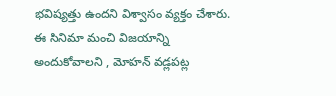భవిష్యత్తు ఉందని విశ్వాసం వ్యక్తం చేశారు. ఈ సినిమా మంచి విజయాన్ని అందుకోవాలని , మోహన్ వడ్లపట్ల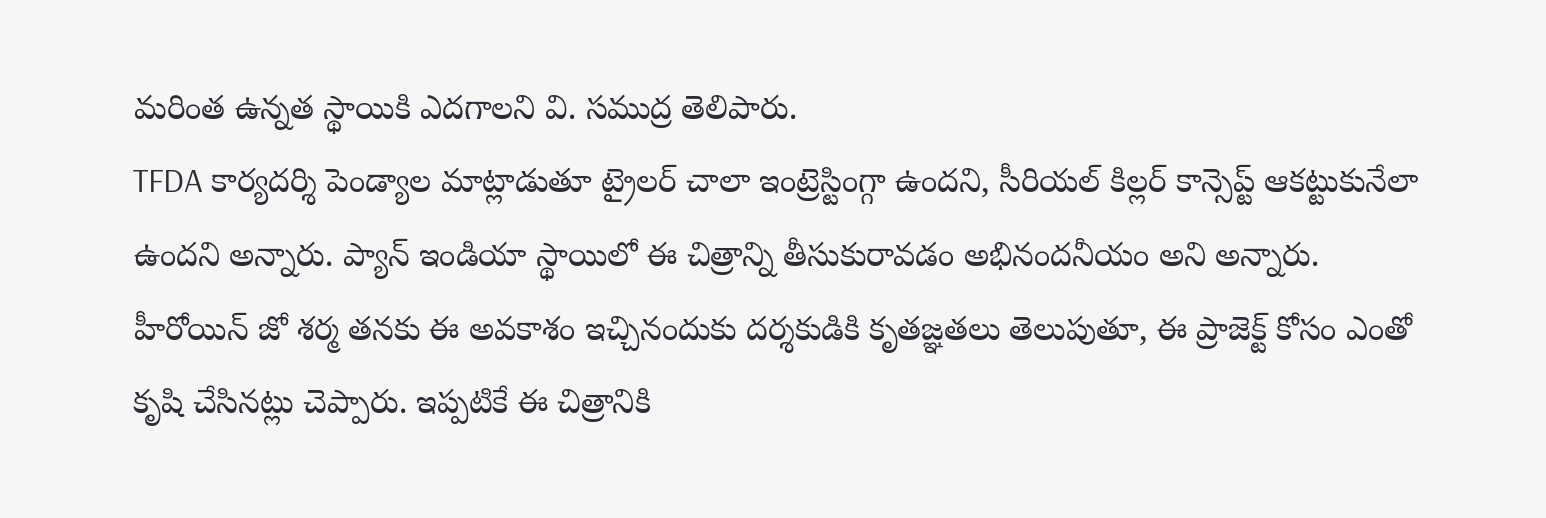మరింత ఉన్నత స్థాయికి ఎదగాలని వి. సముద్ర తెలిపారు.
TFDA కార్యదర్శి పెండ్యాల మాట్లాడుతూ ట్రైలర్ చాలా ఇంట్రెస్టింగ్గా ఉందని, సీరియల్ కిల్లర్ కాన్సెప్ట్ ఆకట్టుకునేలా ఉందని అన్నారు. ప్యాన్ ఇండియా స్థాయిలో ఈ చిత్రాన్ని తీసుకురావడం అభినందనీయం అని అన్నారు. హీరోయిన్ జో శర్మ తనకు ఈ అవకాశం ఇచ్చినందుకు దర్శకుడికి కృతజ్ఞతలు తెలుపుతూ, ఈ ప్రాజెక్ట్ కోసం ఎంతో కృషి చేసినట్లు చెప్పారు. ఇప్పటికే ఈ చిత్రానికి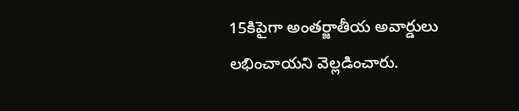15కిపైగా అంతర్జాతీయ అవార్డులు లభించాయని వెల్లడించారు.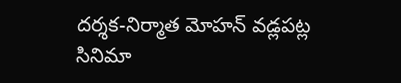దర్శక-నిర్మాత మోహన్ వడ్లపట్ల సినిమా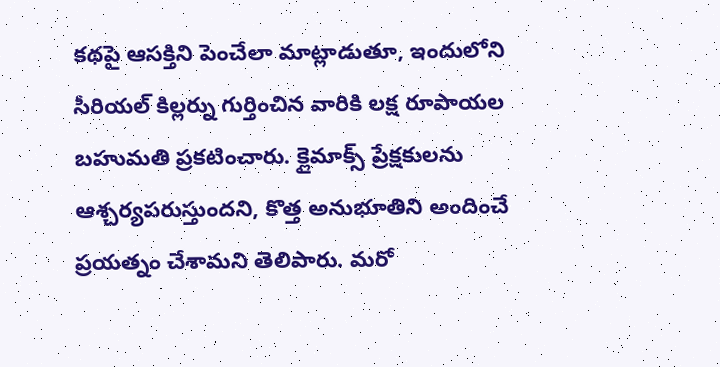కథపై ఆసక్తిని పెంచేలా మాట్లాడుతూ, ఇందులోని సీరియల్ కిల్లర్ను గుర్తించిన వారికి లక్ష రూపాయల బహుమతి ప్రకటించారు. క్లైమాక్స్ ప్రేక్షకులను ఆశ్చర్యపరుస్తుందని, కొత్త అనుభూతిని అందించే ప్రయత్నం చేశామని తెలిపారు. మరో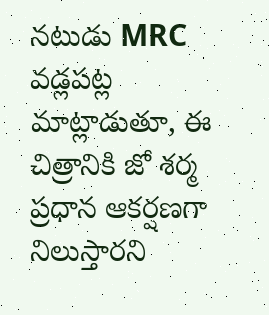నటుడు MRC వడ్లపట్ల మాట్లాడుతూ, ఈ చిత్రానికి జో శర్మ ప్రధాన ఆకర్షణగా నిలుస్తారని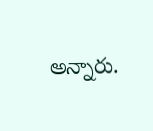అన్నారు.